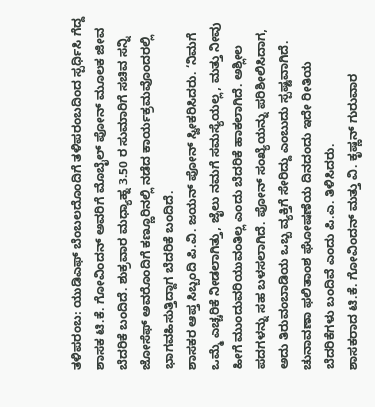ತಳಿಪರಂಬ: ಯುಡಿಎಫ್ ಬೆಂಬಲದೊಂದಿಗೆ ತಳಿಪರಂಬದಿಂದ ಸ್ಪರ್ಧಿಸಿ ಗೆದ್ದ ಶಾಸಕ ಟಿ.ಕೆ. ಗೋವಿಂದನ್ ಅವರಿಗೆ ಮೊಬೈಲ್ ಪೋನ್ ಮೂಲಕ ಜೀವ ಬೆದರಿಕೆ ಬಂದಿದೆ. ಶುಕ್ರವಾರ ಮಧ್ಯಾಹ್ನ 3.50 ರ ಸುಮಾರಿಗೆ ಸಚಿವ ಸನ್ನಿ ಜೋಸೆಫ್ ಅವರೊಂದಿಗೆ ಕಣ್ಣೂರಿನಲ್ಲಿ ನಡೆದ ಕಾರ್ಯಕ್ರಮವೊಂದರಲ್ಲಿ ಭಾಗವಹಿಸುತ್ತಿದ್ದಾಗ ಬೆದರಿಕೆ ಬಂದಿದೆ.
ಶಾಸಕರ ಆಪ್ತ ಸಿಬ್ಬಂದಿ ಪಿ.ವಿ. ಜಯನ್ ಪೋನ್ ಸ್ವೀಕರಿಸಿದರು. ‘ನಿಮಗೆ ಒಮ್ಮೆ ಎಚ್ಚರಿಕೆ ನೀಡಲಾಗಿತ್ತು, ಜೈಲು ನಮಗೆ ಸಮಸ್ಯೆಯಲ್ಲ, ಮತ್ತು ನೀವು ಹೀಗೆ ಮುಂದುವರಿಯುವಂತಿಲ್ಲ ಎಂದು ಬೆದರಿಕೆ ಹಾಕಲಾಗಿದೆ. ಅಶ್ಲೀಲ ಪದಗಳನ್ನು ಸಹ ಬಳಸಲಾಗಿದೆ. ಪೋನ್ ಸಂಖ್ಯೆಯನ್ನು ಪರಿಶೀಲಿಸಿದಾಗ, ಅದು ತಿರುವಂಬಾಡಿಯ ಒಬ್ಬ ವ್ಯಕ್ತಿಗೆ ಸೇರಿದ್ದು ಎಂಬುದು ಸ್ಪಷ್ಟವಾಗಿದೆ. ಚುನಾವಣಾ ಫಲಿತಾಂಶ ಘೋಷಣೆಯ ದಿನದಂದು ಇದೇ ರೀತಿಯ ಬೆದರಿಕೆಗಳು ಬಂದಿವೆ ಎಂದು ಪಿ.ಎ. ತಿಳಿಸಿದರು.
ಶಾಸಕರಾದ ಟಿ.ಕೆ. ಗೋವಿಂದನ್ ಮತ್ತು ವಿ. ಕೃಷ್ಣನ್ ಗುರುವಾರ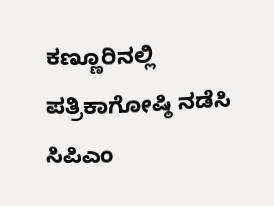ಕಣ್ಣೂರಿನಲ್ಲಿ ಪತ್ರಿಕಾಗೋಷ್ಠಿ ನಡೆಸಿ ಸಿಪಿಎಂ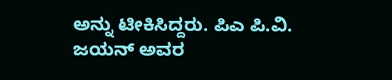ಅನ್ನು ಟೀಕಿಸಿದ್ದರು. ಪಿಎ ಪಿ.ವಿ. ಜಯನ್ ಅವರ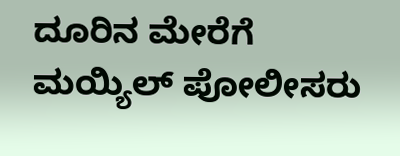ದೂರಿನ ಮೇರೆಗೆ ಮಯ್ಯಿಲ್ ಪೋಲೀಸರು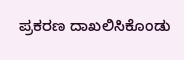ಪ್ರಕರಣ ದಾಖಲಿಸಿಕೊಂಡು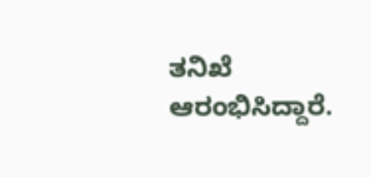ತನಿಖೆ ಆರಂಭಿಸಿದ್ದಾರೆ.